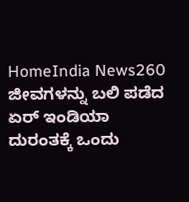HomeIndia News260 ಜೀವಗಳನ್ನು ಬಲಿ ಪಡೆದ ಏರ್ ಇಂಡಿಯಾ ದುರಂತಕ್ಕೆ ಒಂದು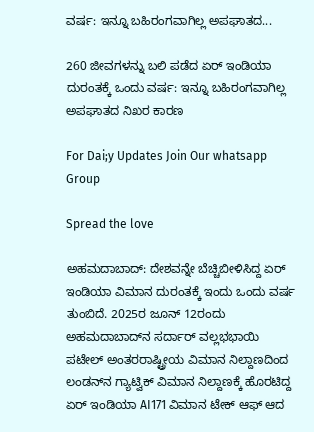ವರ್ಷ: ಇನ್ನೂ ಬಹಿರಂಗವಾಗಿಲ್ಲ ಅಪಘಾತದ...

260 ಜೀವಗಳನ್ನು ಬಲಿ ಪಡೆದ ಏರ್ ಇಂಡಿಯಾ ದುರಂತಕ್ಕೆ ಒಂದು ವರ್ಷ: ಇನ್ನೂ ಬಹಿರಂಗವಾಗಿಲ್ಲ ಅಪಘಾತದ ನಿಖರ ಕಾರಣ

For Dai;y Updates Join Our whatsapp Group

Spread the love

ಅಹಮದಾಬಾದ್: ದೇಶವನ್ನೇ ಬೆಚ್ಚಿಬೀಳಿಸಿದ್ದ ಏರ್ ಇಂಡಿಯಾ ವಿಮಾನ ದುರಂತಕ್ಕೆ ಇಂದು ಒಂದು ವರ್ಷ ತುಂಬಿದೆ. 2025ರ ಜೂನ್ 12ರಂದು ಅಹಮದಾಬಾದ್‌ನ ಸರ್ದಾರ್ ವಲ್ಲಭಭಾಯಿ ಪಟೇಲ್ ಅಂತರರಾಷ್ಟ್ರೀಯ ವಿಮಾನ ನಿಲ್ದಾಣದಿಂದ ಲಂಡನ್‌ನ ಗ್ಯಾಟ್ವಿಕ್ ವಿಮಾನ ನಿಲ್ದಾಣಕ್ಕೆ ಹೊರಟಿದ್ದ ಏರ್ ಇಂಡಿಯಾ AI171 ವಿಮಾನ ಟೇಕ್ ಆಫ್ ಆದ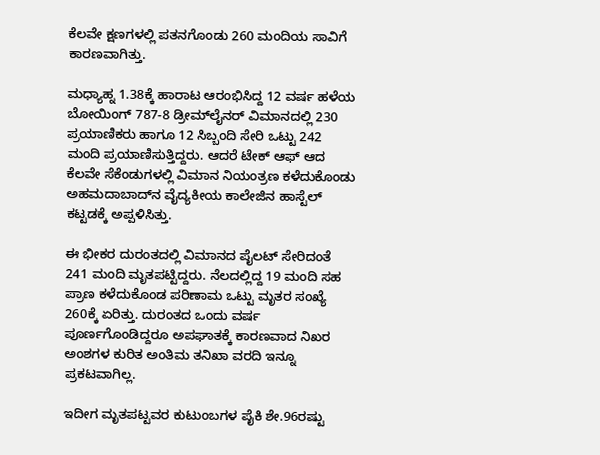ಕೆಲವೇ ಕ್ಷಣಗಳಲ್ಲಿ ಪತನಗೊಂಡು 260 ಮಂದಿಯ ಸಾವಿಗೆ ಕಾರಣವಾಗಿತ್ತು.

ಮಧ್ಯಾಹ್ನ 1.38ಕ್ಕೆ ಹಾರಾಟ ಆರಂಭಿಸಿದ್ದ 12 ವರ್ಷ ಹಳೆಯ ಬೋಯಿಂಗ್ 787-8 ಡ್ರೀಮ್‌ಲೈನರ್ ವಿಮಾನದಲ್ಲಿ 230 ಪ್ರಯಾಣಿಕರು ಹಾಗೂ 12 ಸಿಬ್ಬಂದಿ ಸೇರಿ ಒಟ್ಟು 242 ಮಂದಿ ಪ್ರಯಾಣಿಸುತ್ತಿದ್ದರು. ಆದರೆ ಟೇಕ್ ಆಫ್ ಆದ ಕೆಲವೇ ಸೆಕೆಂಡುಗಳಲ್ಲಿ ವಿಮಾನ ನಿಯಂತ್ರಣ ಕಳೆದುಕೊಂಡು ಅಹಮದಾಬಾದ್‌ನ ವೈದ್ಯಕೀಯ ಕಾಲೇಜಿನ ಹಾಸ್ಟೆಲ್ ಕಟ್ಟಡಕ್ಕೆ ಅಪ್ಪಳಿಸಿತ್ತು.

ಈ ಭೀಕರ ದುರಂತದಲ್ಲಿ ವಿಮಾನದ ಪೈಲಟ್ ಸೇರಿದಂತೆ 241 ಮಂದಿ ಮೃತಪಟ್ಟಿದ್ದರು. ನೆಲದಲ್ಲಿದ್ದ 19 ಮಂದಿ ಸಹ ಪ್ರಾಣ ಕಳೆದುಕೊಂಡ ಪರಿಣಾಮ ಒಟ್ಟು ಮೃತರ ಸಂಖ್ಯೆ 260ಕ್ಕೆ ಏರಿತ್ತು. ದುರಂತದ ಒಂದು ವರ್ಷ ಪೂರ್ಣಗೊಂಡಿದ್ದರೂ ಅಪಘಾತಕ್ಕೆ ಕಾರಣವಾದ ನಿಖರ ಅಂಶಗಳ ಕುರಿತ ಅಂತಿಮ ತನಿಖಾ ವರದಿ ಇನ್ನೂ ಪ್ರಕಟವಾಗಿಲ್ಲ.

ಇದೀಗ ಮೃತಪಟ್ಟವರ ಕುಟುಂಬಗಳ ಪೈಕಿ ಶೇ.96ರಷ್ಟು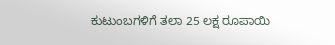ಕುಟುಂಬಗಳಿಗೆ ತಲಾ 25 ಲಕ್ಷ ರೂಪಾಯಿ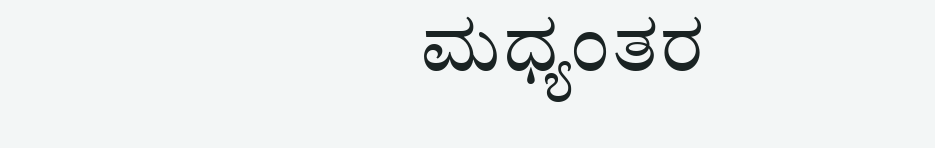ಮಧ್ಯಂತರ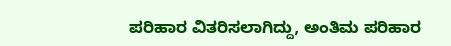ಪರಿಹಾರ ವಿತರಿಸಲಾಗಿದ್ದು, ಅಂತಿಮ ಪರಿಹಾರ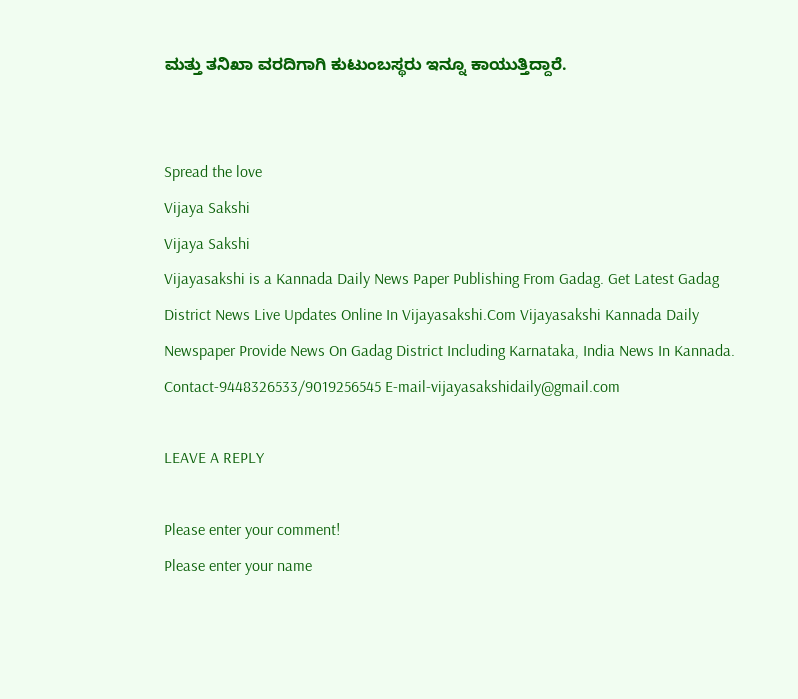ಮತ್ತು ತನಿಖಾ ವರದಿಗಾಗಿ ಕುಟುಂಬಸ್ಥರು ಇನ್ನೂ ಕಾಯುತ್ತಿದ್ದಾರೆ.


Spread the love
Vijaya Sakshi
Vijaya Sakshi
Vijayasakshi is a Kannada Daily News Paper Publishing From Gadag. Get Latest Gadag District News Live Updates Online In Vijayasakshi.Com Vijayasakshi Kannada Daily Newspaper Provide News On Gadag District Including Karnataka, India News In Kannada. Contact-9448326533/9019256545 E-mail-vijayasakshidaily@gmail.com

LEAVE A REPLY

Please enter your comment!
Please enter your name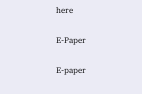here

E-Paper

E-paper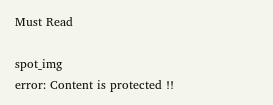Must Read

spot_img
error: Content is protected !!